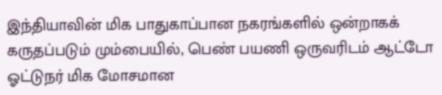இந்தியாவின் மிக பாதுகாப்பான நகரங்களில் ஒன்றாகக் கருதப்படும் மும்பையில், பெண் பயணி ஒருவரிடம் ஆட்டோ ஓட்டுநர் மிக மோசமான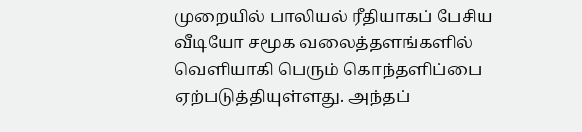முறையில் பாலியல் ரீதியாகப் பேசிய வீடியோ சமூக வலைத்தளங்களில் வெளியாகி பெரும் கொந்தளிப்பை ஏற்படுத்தியுள்ளது. அந்தப்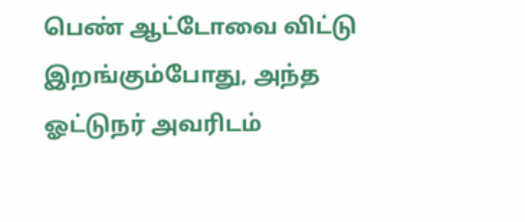பெண் ஆட்டோவை விட்டு இறங்கும்போது, அந்த ஓட்டுநர் அவரிடம்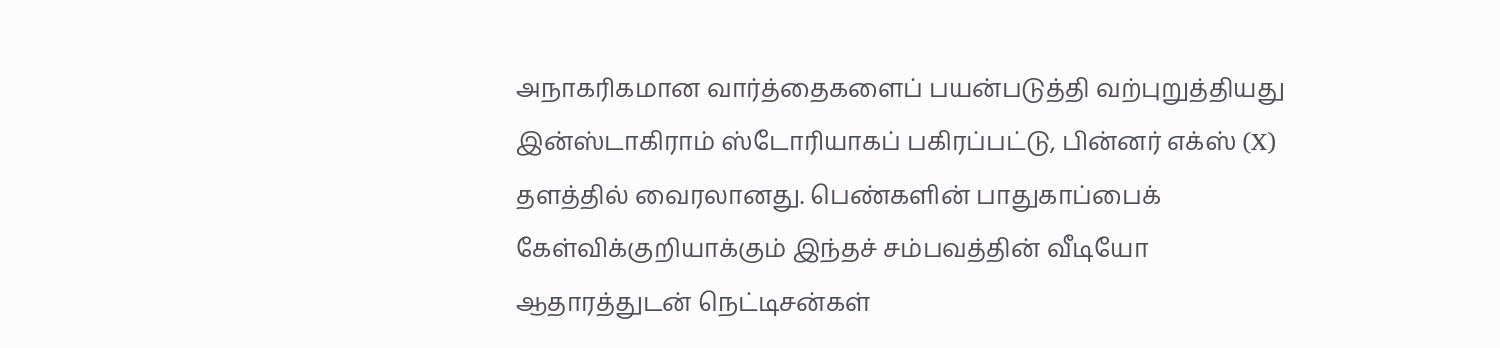அநாகரிகமான வார்த்தைகளைப் பயன்படுத்தி வற்புறுத்தியது இன்ஸ்டாகிராம் ஸ்டோரியாகப் பகிரப்பட்டு, பின்னர் எக்ஸ் (X) தளத்தில் வைரலானது. பெண்களின் பாதுகாப்பைக் கேள்விக்குறியாக்கும் இந்தச் சம்பவத்தின் வீடியோ ஆதாரத்துடன் நெட்டிசன்கள்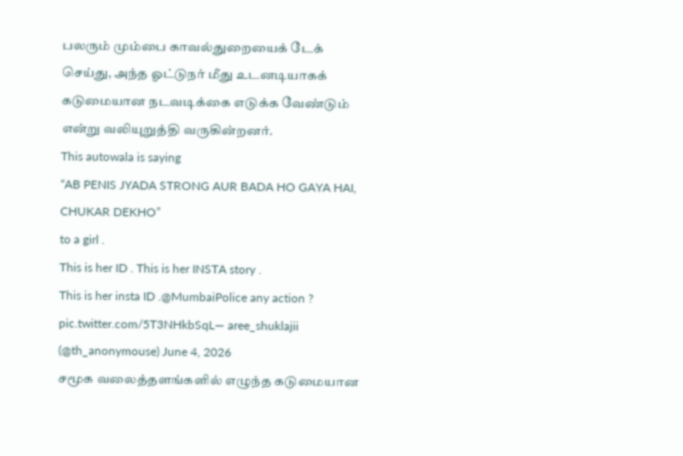பலரும் மும்பை காவல்துறையைக் டேக் செய்து, அந்த ஓட்டுநர் மீது உடனடியாகக் கடுமையான நடவடிக்கை எடுக்க வேண்டும் என்று வலியுறுத்தி வருகின்றனர்.
This autowala is saying
“AB PENIS JYADA STRONG AUR BADA HO GAYA HAI, CHUKAR DEKHO”
to a girl .
This is her ID . This is her INSTA story .
This is her insta ID .@MumbaiPolice any action ? pic.twitter.com/5T3NHkbSqL— aree_shuklajii (@th_anonymouse) June 4, 2026
சமூக வலைத்தளங்களில் எழுந்த கடுமையான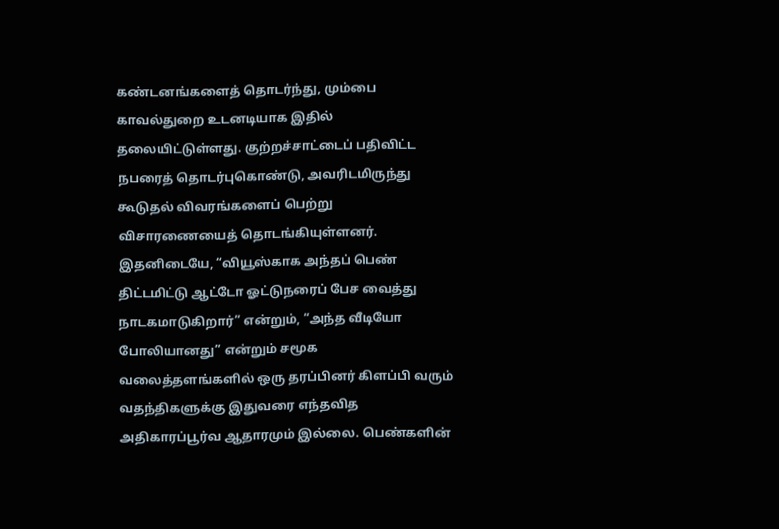கண்டனங்களைத் தொடர்ந்து, மும்பை காவல்துறை உடனடியாக இதில் தலையிட்டுள்ளது. குற்றச்சாட்டைப் பதிவிட்ட நபரைத் தொடர்புகொண்டு, அவரிடமிருந்து கூடுதல் விவரங்களைப் பெற்று விசாரணையைத் தொடங்கியுள்ளனர். இதனிடையே, “வியூஸ்காக அந்தப் பெண் திட்டமிட்டு ஆட்டோ ஓட்டுநரைப் பேச வைத்து நாடகமாடுகிறார்” என்றும், “அந்த வீடியோ போலியானது” என்றும் சமூக வலைத்தளங்களில் ஒரு தரப்பினர் கிளப்பி வரும் வதந்திகளுக்கு இதுவரை எந்தவித அதிகாரப்பூர்வ ஆதாரமும் இல்லை. பெண்களின்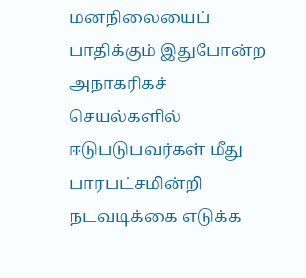மனநிலையைப் பாதிக்கும் இதுபோன்ற அநாகரிகச் செயல்களில் ஈடுபடுபவர்கள் மீது பாரபட்சமின்றி நடவடிக்கை எடுக்க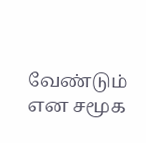வேண்டும் என சமூக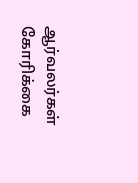ஆர்வலர்கள் கோரிக்கை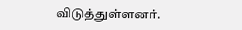விடுத்துள்ளனர்.